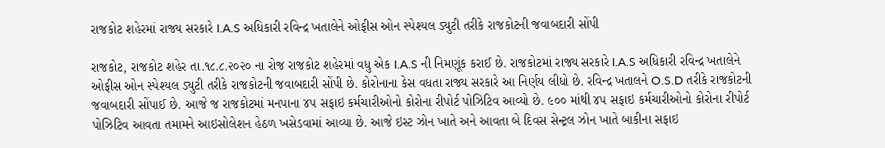રાજકોટ શહેરમાં રાજ્ય સરકારે I.A.S અધિકારી રવિન્દ્ર ખતાલેને ઓફીસ ઓન સ્પેશ્યલ ડ્યુટી તરીકે રાજકોટની જવાબદારી સોંપી

રાજકોટ, રાજકોટ શહેર તા.૧૮.૮.૨૦૨૦ ના રોજ રાજકોટ શહેરમાં વધુ એક I.A.S ની નિમણૂંક કરાઈ છે. રાજકોટમાં રાજ્ય સરકારે I.A.S અધિકારી રવિન્દ્ર ખતાલેને ઓફીસ ઓન સ્પેશ્યલ ડ્યુટી તરીકે રાજકોટની જવાબદારી સોંપી છે. કોરોનાના કેસ વધતા રાજ્ય સરકારે આ નિર્ણય લીધો છે. રવિન્દ્ર ખતાલને O.S.D તરીકે રાજકોટની જવાબદારી સોંપાઈ છે. આજે જ રાજકોટમાં મનપાના ૪૫ સફાઇ કર્મચારીઓનો કોરોના રીપોર્ટ પોઝિટિવ આવ્યો છે. ૯૦૦ માંથી ૪૫ સફાઇ કર્મચારીઓનો કોરોના રીપોર્ટ પોઝિટિવ આવતા તમામને આઇસોલેશન હેઠળ ખસેડવામાં આવ્યા છે. આજે ઇસ્ટ ઝોન ખાતે અને આવતા બે દિવસ સેન્ટ્રલ ઝોન ખાતે બાકીના સફાઇ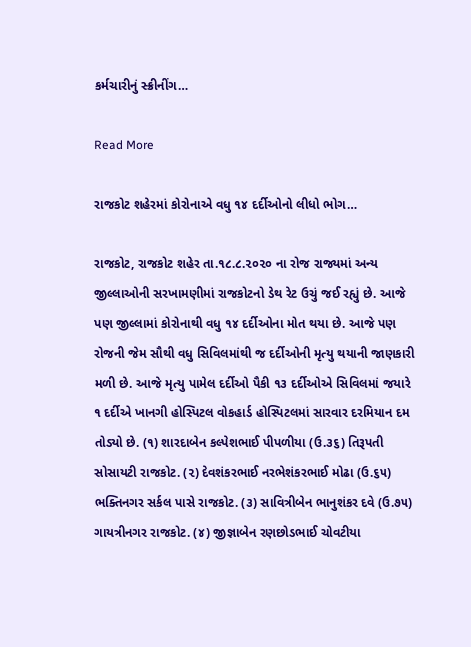કર્મચારીનું સ્ક્રીનીંગ…

Read More

રાજકોટ શહેરમાં કોરોનાએ વધુ ૧૪ દર્દીઓનો લીધો ભોગ…

રાજકોટ, રાજકોટ શહેર તા.૧૮.૮.૨૦૨૦ ના રોજ રાજ્યમાં અન્ય જીલ્લાઓની સરખામણીમાં રાજકોટનો ડેથ રેટ ઉચું જઈ રહ્યું છે. આજે પણ જીલ્લામાં કોરોનાથી વધુ ૧૪ દર્દીઓના મોત થયા છે. આજે પણ રોજની જેમ સૌથી વધુ સિવિલમાંથી જ દર્દીઓની મૃત્યુ થયાની જાણકારી મળી છે. આજે મૃત્યુ પામેલ દર્દીઓ પૈકી ૧૩ દર્દીઓએ સિવિલમાં જયારે ૧ દર્દીએ ખાનગી હોસ્પિટલ વોકહાર્ડ હોસ્પિટલમાં સારવાર દરમિયાન દમ તોડ્યો છે. (૧) શારદાબેન કલ્પેશભાઈ પીપળીયા (ઉ.૩૬) તિરૂપતી સોસાયટી રાજકોટ. (૨) દેવશંકરભાઈ નરભેશંકરભાઈ મોઢા (ઉ.૬૫) ભક્તિનગર સર્કલ પાસે રાજકોટ. (૩) સાવિત્રીબેન ભાનુશંકર દવે (ઉ.૭૫) ગાયત્રીનગર રાજકોટ. (૪) જીજ્ઞાબેન રણછોડભાઈ ચોવટીયા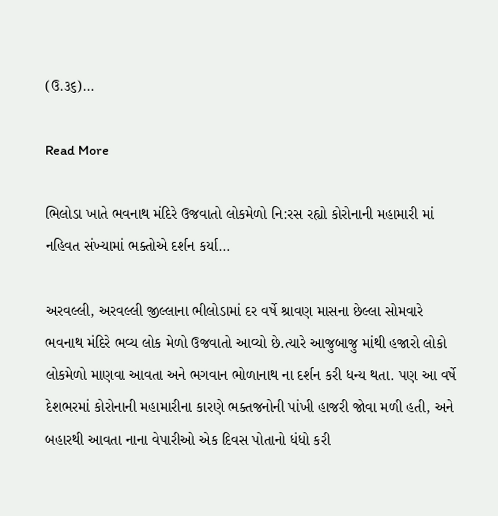(ઉ.૩૬)…

Read More

ભિલોડા ખાતે ભવનાથ મંદિરે ઉજવાતો લોકમેળો નિ:રસ રહ્યો કોરોનાની મહામારી માં નહિવત સંખ્યામાં ભક્તોએ દર્શન કર્યા…

અરવલ્લી, અરવલ્લી જીલ્લાના ભીલોડામાં દર વર્ષે શ્રાવણ માસના છેલ્લા સોમવારે ભવનાથ મંદિરે ભવ્ય લોક મેળો ઉજવાતો આવ્યો છે.ત્યારે આજુબાજુ માંથી હજારો લોકો લોકમેળો માણવા આવતા અને ભગવાન ભોળાનાથ ના દર્શન કરી ધન્ય થતા. પણ આ વર્ષે દેશભરમાં કોરોનાની મહામારીના કારણે ભક્તજનોની પાંખી હાજરી જોવા મળી હતી, અને બહારથી આવતા નાના વેપારીઓ એક દિવસ પોતાનો ધંધો કરી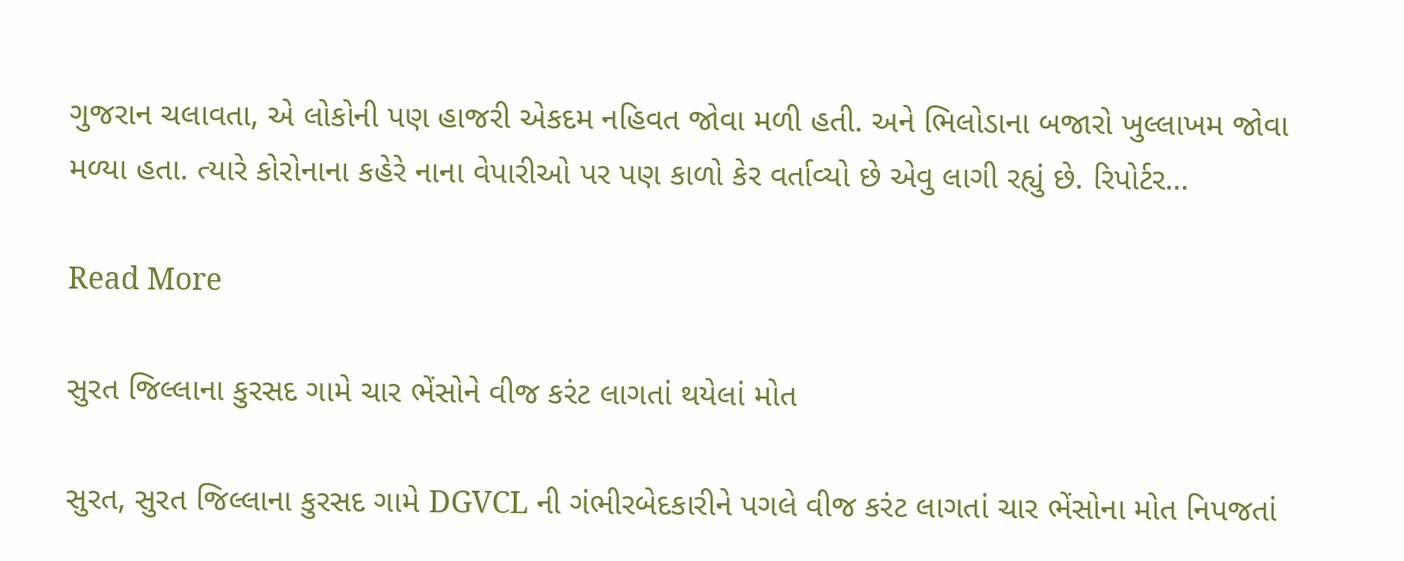ગુજરાન ચલાવતા, એ લોકોની પણ હાજરી એકદમ નહિવત જોવા મળી હતી. અને ભિલોડાના બજારો ખુલ્લાખમ જોવા મળ્યા હતા. ત્યારે કોરોનાના કહેરે નાના વેપારીઓ પર પણ કાળો કેર વર્તાવ્યો છે એવુ લાગી રહ્યું છે. રિપોર્ટર…

Read More

સુરત જિલ્લાના કુરસદ ગામે ચાર ભેંસોને વીજ કરંટ લાગતાં થયેલાં મોત

સુરત, સુરત જિલ્લાના કુરસદ ગામે DGVCL ની ગંભીરબેદકારીને પગલે વીજ કરંટ લાગતાં ચાર ભેંસોના મોત નિપજતાં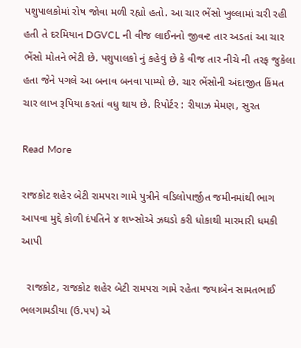પશુપાલકોમાં રોષ જોવા મળી રહ્યો હતો. આ ચાર ભેંસો ખુલ્લામાં ચરી રહી હતી તે દરમિયાન DGVCL ની વીજ લાઈનનો જીવન્ટ તાર અડતાં આ ચાર ભેંસો મોતને ભેટી છે. પશુપાલકો નું કહેવું છે કે વીજ તાર નીચે ની તરફ જુકેલા હતા જેને પગલે આ બનાવ બનવા પામ્યો છે. ચાર ભેંસોની અંદાજીત કિંમત ચાર લાખ રૂપિયા કરતાં વધુ થાય છે. રિપોર્ટર : રીયાઝ મેમણ, સુરત

Read More

રાજકોટ શહેર બેટી રામપરા ગામે પુત્રીને વડિલોપાર્જીત જમીનમાંથી ભાગ આપવા મુદ્દે કોળી દંપતિને ૪ શખ્સોએ ઝઘડો કરી ધોકાથી મારમારી ધમકી આપી

  રાજકોટ, રાજકોટ શહેર બેટી રામપરા ગામે રહેતા જયાબેન સામતભાઈ ભલગામડીયા (ઉ.૫૫) એ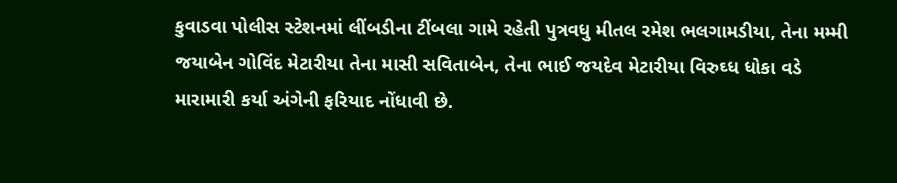કુવાડવા પોલીસ સ્ટેશનમાં લીંબડીના ટીંબલા ગામે રહેતી પુત્રવધુ મીતલ રમેશ ભલગામડીયા, તેના મમ્મી જયાબેન ગોવિંદ મેટારીયા તેના માસી સવિતાબેન, તેના ભાઈ જયદેવ મેટારીયા વિરુઘ્ધ ધોકા વડે મારામારી કર્યા અંગેની ફરિયાદ નોંધાવી છે.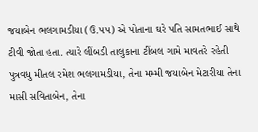જયાબેન ભલગામડીયા (ઉ.૫૫) એ પોતાના ઘરે પતિ સામતભાઈ સાથે ટીવી જોતા હતા. ત્યારે લીંબડી તાલુકાના ટીંબલ ગામે માવતરે રહેતી પુત્રવધુ મીતલ રમેશ ભલગામડીયા, તેના મમ્મી જયાબેન મેટારીયા તેના માસી સવિતાબેન, તેના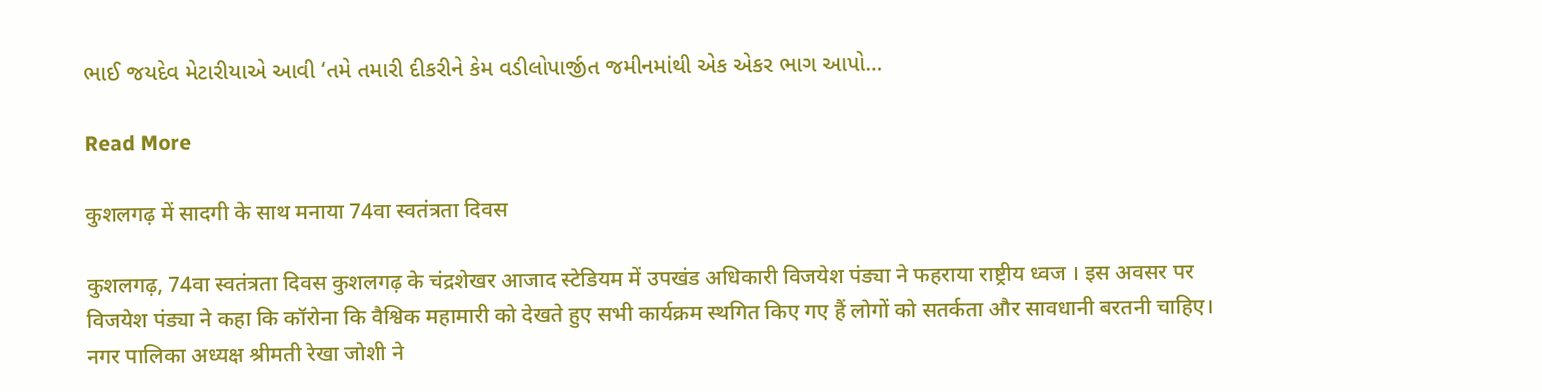ભાઈ જયદેવ મેટારીયાએ આવી ‘તમે તમારી દીકરીને કેમ વડીલોપાર્જીત જમીનમાંથી એક એકર ભાગ આપો…

Read More

कुशलगढ़ में सादगी के साथ मनाया 74वा स्वतंत्रता दिवस

कुशलगढ़, 74वा स्वतंत्रता दिवस कुशलगढ़ के चंद्रशेखर आजाद स्टेडियम में उपखंड अधिकारी विजयेश पंड्या ने फहराया राष्ट्रीय ध्वज । इस अवसर पर विजयेश पंड्या ने कहा कि कॉरोना कि वैश्विक महामारी को देखते हुए सभी कार्यक्रम स्थगित किए गए हैं लोगों को सतर्कता और सावधानी बरतनी चाहिए। नगर पालिका अध्यक्ष श्रीमती रेखा जोशी ने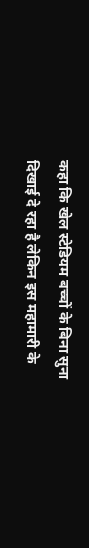कहा कि खेल स्टेडियम बच्चों के बिना सुना दिखाई दे रहा है लेकिन इस महामारी के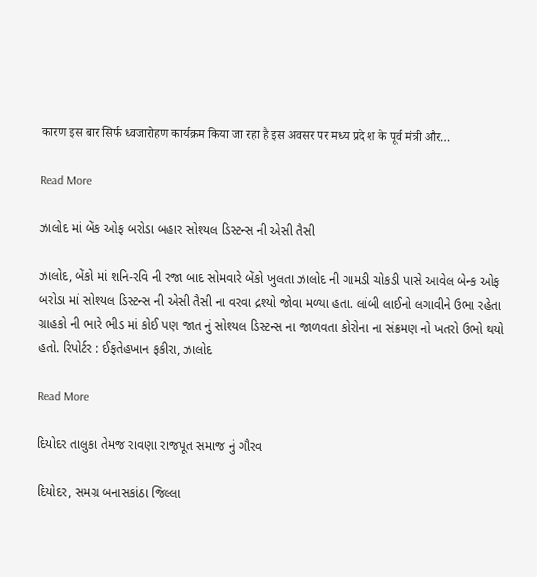कारण इस बार सिर्फ ध्वजारोहण कार्यक्रम किया जा रहा है इस अवसर पर मध्य प्रदे श के पूर्व मंत्री और…

Read More

ઝાલોદ માં બેંક ઓફ બરોડા બહાર સોશ્યલ ડિસ્ટન્સ ની એસી તૈસી

ઝાલોદ, બેંકો માં શનિ-રવિ ની રજા બાદ સોમવારે બેંકો ખુલતા ઝાલોદ ની ગામડી ચોકડી પાસે આવેલ બેન્ક ઓફ બરોડા માં સોશ્યલ ડિસ્ટન્સ ની એસી તૈસી ના વરવા દ્રશ્યો જોવા મળ્યા હતા. લાંબી લાઈનો લગાવીને ઉભા રહેતા ગ્રાહકો ની ભારે ભીડ માં કોઈ પણ જાત નું સોશ્યલ ડિસ્ટન્સ ના જાળવતા કોરોના ના સંક્રમણ નો ખતરો ઉભો થયો હતો. રિપોર્ટર : ઈફતેહખાન ફકીરા, ઝાલોદ

Read More

દિયોદર તાલુકા તેમજ રાવણા રાજપૂત સમાજ નું ગૌરવ

દિયોદર, સમગ્ર બનાસકાંઠા જિલ્લા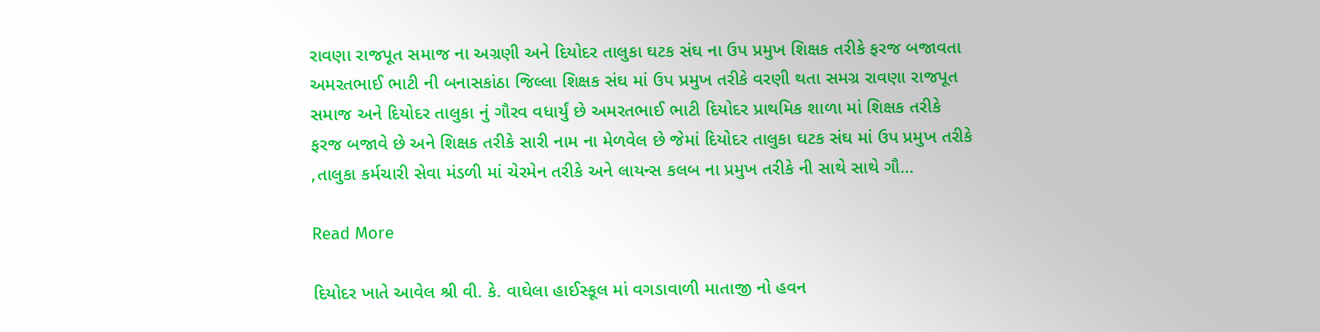રાવણા રાજપૂત સમાજ ના અગ્રણી અને દિયોદર તાલુકા ઘટક સંઘ ના ઉપ પ્રમુખ શિક્ષક તરીકે ફરજ બજાવતા અમરતભાઈ ભાટી ની બનાસકાંઠા જિલ્લા શિક્ષક સંઘ માં ઉપ પ્રમુખ તરીકે વરણી થતા સમગ્ર રાવણા રાજપૂત સમાજ અને દિયોદર તાલુકા નું ગૌરવ વધાર્યું છે અમરતભાઈ ભાટી દિયોદર પ્રાથમિક શાળા માં શિક્ષક તરીકે ફરજ બજાવે છે અને શિક્ષક તરીકે સારી નામ ના મેળવેલ છે જેમાં દિયોદર તાલુકા ઘટક સંઘ માં ઉપ પ્રમુખ તરીકે ,તાલુકા કર્મચારી સેવા મંડળી માં ચેરમેન તરીકે અને લાયન્સ કલબ ના પ્રમુખ તરીકે ની સાથે સાથે ગૌ…

Read More

દિયોદર ખાતે આવેલ શ્રી વી. કે. વાઘેલા હાઈસ્કૂલ માં વગડાવાળી માતાજી નો હવન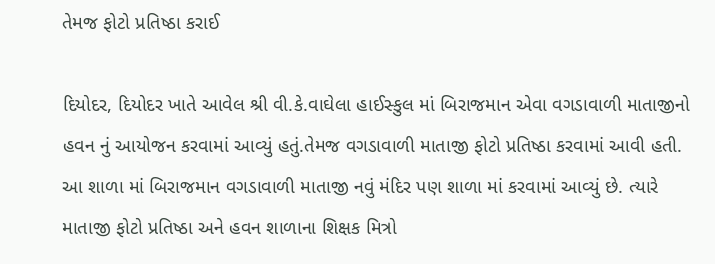તેમજ ફોટો પ્રતિષ્ઠા કરાઈ

દિયોદર, દિયોદર ખાતે આવેલ શ્રી વી.કે.વાઘેલા હાઈસ્કુલ માં બિરાજમાન એવા વગડાવાળી માતાજીનો હવન નું આયોજન કરવામાં આવ્યું હતું.તેમજ વગડાવાળી માતાજી ફોટો પ્રતિષ્ઠા કરવામાં આવી હતી. આ શાળા માં બિરાજમાન વગડાવાળી માતાજી નવું મંદિર પણ શાળા માં કરવામાં આવ્યું છે. ત્યારે માતાજી ફોટો પ્રતિષ્ઠા અને હવન શાળાના શિક્ષક મિત્રો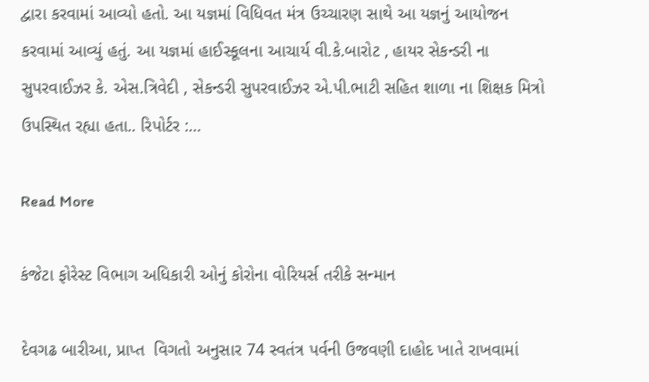દ્વારા કરવામાં આવ્યો હતો. આ યજ્ઞમાં વિધિવત મંત્ર ઉચ્ચારણ સાથે આ યજ્ઞનું આયોજન કરવામાં આવ્યું હતું. આ યજ્ઞમાં હાઈસ્કૂલના આચાર્ય વી.કે.બારોટ , હાયર સેકન્ડરી ના સુપરવાઈઝર કે. એસ.ત્રિવેદી , સેકન્ડરી સુપરવાઈઝર એ.પી.ભાટી સહિત શાળા ના શિક્ષક મિત્રો ઉપસ્થિત રહ્યા હતા.. રિપોર્ટર :…

Read More

કંજેટા‌‌ ફોરેસ્ટ વિભાગ અધિકારી ઓનું કોરોના વોરિયર્સ તરીકે સન્માન

દેવગઢ બારીઆ, પ્રાપ્ત  વિગતો અનુસાર 74 સ્વતંત્ર પર્વની ઉજવણી ‌દાહોદ ખાતે રાખવામાં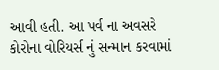આવી હતી. આ પર્વ ના અવસરે કોરોના વોરિયર્સ નું સન્માન કરવામાં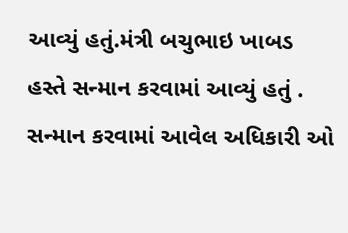આવ્યું હતું.મંત્રી બચુભાઇ ખાબડ હસ્તે સન્માન કરવામાં આવ્યું હતું . સન્માન કરવામાં આવેલ અધિકારી ઓ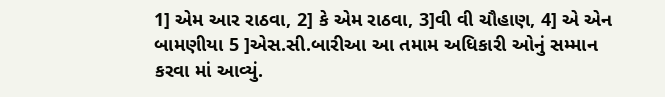1] એમ આર રાઠવા, 2] કે એમ રાઠવા, 3]વી વી ચૌહાણ, 4] એ એન બામણીયા 5 ]એસ.સી.બારીઆ આ તમામ અધિકારી ઓનું સમ્માન કરવા માં આવ્યું.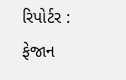રિપોર્ટર : ફેજાન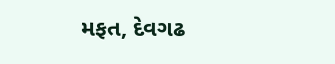મફત, દેવગઢ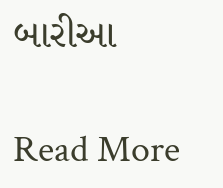બારીઆ

Read More